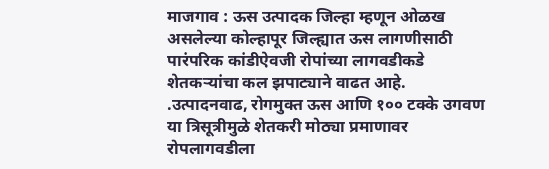माजगाव : ऊस उत्पादक जिल्हा म्हणून ओळख असलेल्या कोल्हापूर जिल्ह्यात ऊस लागणीसाठी पारंपरिक कांडीऐवजी रोपांच्या लागवडीकडे शेतकऱ्यांचा कल झपाट्याने वाढत आहे. .उत्पादनवाढ, रोगमुक्त ऊस आणि १०० टक्के उगवण या त्रिसूत्रीमुळे शेतकरी मोठ्या प्रमाणावर रोपलागवडीला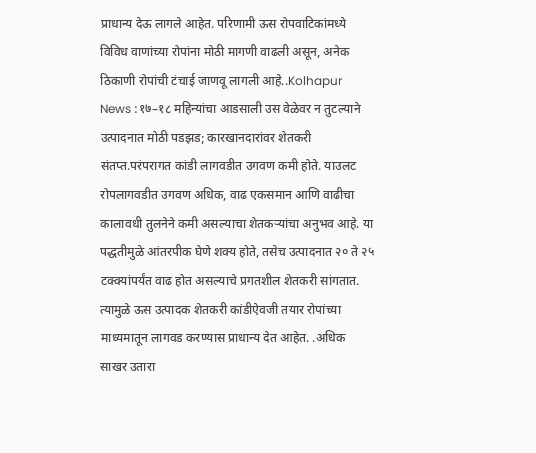प्राधान्य देऊ लागले आहेत. परिणामी ऊस रोपवाटिकांमध्ये विविध वाणांच्या रोपांना मोठी मागणी वाढली असून, अनेक ठिकाणी रोपांची टंचाई जाणवू लागली आहे..Kolhapur News :१७–१८ महिन्यांचा आडसाली उस वेळेवर न तुटल्याने उत्पादनात मोठी पडझड; कारखानदारांवर शेतकरी संतप्त.परंपरागत कांडी लागवडीत उगवण कमी होते. याउलट रोपलागवडीत उगवण अधिक, वाढ एकसमान आणि वाढीचा कालावधी तुलनेने कमी असल्याचा शेतकऱ्यांचा अनुभव आहे. या पद्धतीमुळे आंतरपीक घेणे शक्य होते, तसेच उत्पादनात २० ते २५ टक्क्यांपर्यंत वाढ होत असल्याचे प्रगतशील शेतकरी सांगतात. त्यामुळे ऊस उत्पादक शेतकरी कांडीऐवजी तयार रोपांच्या माध्यमातून लागवड करण्यास प्राधान्य देत आहेत. .अधिक साखर उतारा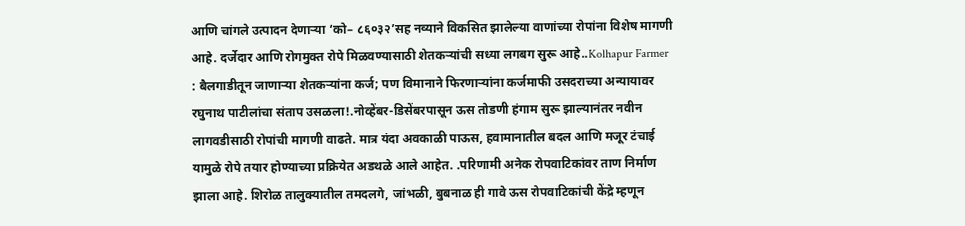आणि चांगले उत्पादन देणाऱ्या ‘को– ८६०३२’सह नव्याने विकसित झालेल्या वाणांच्या रोपांना विशेष मागणी आहे. दर्जेदार आणि रोगमुक्त रोपे मिळवण्यासाठी शेतकऱ्यांची सध्या लगबग सुरू आहे..Kolhapur Farmer : बैलगाडीतून जाणाऱ्या शेतकऱ्यांना कर्ज; पण विमानाने फिरणाऱ्यांना कर्जमाफी उसदराच्या अन्यायावर रघुनाथ पाटीलांचा संताप उसळला!.नोव्हेंबर-डिसेंबरपासून ऊस तोडणी हंगाम सुरू झाल्यानंतर नवीन लागवडीसाठी रोपांची मागणी वाढते. मात्र यंदा अवकाळी पाऊस, हवामानातील बदल आणि मजूर टंचाई यामुळे रोपे तयार होण्याच्या प्रक्रियेत अडथळे आले आहेत. .परिणामी अनेक रोपवाटिकांवर ताण निर्माण झाला आहे. शिरोळ तालुक्यातील तमदलगे, जांभळी, बुबनाळ ही गावे ऊस रोपवाटिकांची केंद्रे म्हणून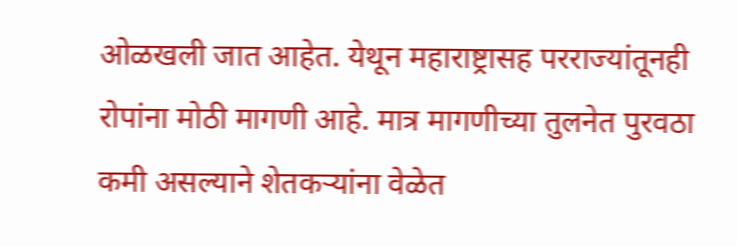ओळखली जात आहेत. येथून महाराष्ट्रासह परराज्यांतूनही रोपांना मोठी मागणी आहे. मात्र मागणीच्या तुलनेत पुरवठा कमी असल्याने शेतकऱ्यांना वेळेत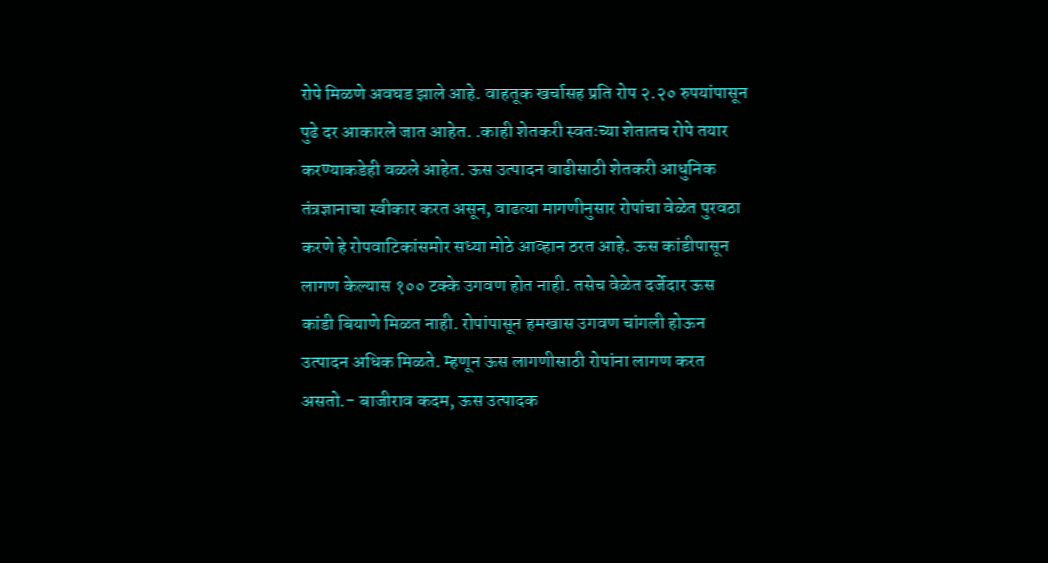रोपे मिळणे अवघड झाले आहे. वाहतूक खर्चासह प्रति रोप २.२० रुपयांपासून पुढे दर आकारले जात आहेत. .काही शेतकरी स्वतःच्या शेतातच रोपे तयार करण्याकडेही वळले आहेत. ऊस उत्पादन वाढीसाठी शेतकरी आधुनिक तंत्रज्ञानाचा स्वीकार करत असून, वाढत्या मागणीनुसार रोपांचा वेळेत पुरवठा करणे हे रोपवाटिकांसमोर सध्या मोठे आव्हान ठरत आहे. ऊस कांडीपासून लागण केल्यास १०० टक्के उगवण होत नाही. तसेच वेळेत दर्जेदार ऊस कांडी बियाणे मिळत नाही. रोपांपासून हमखास उगवण चांगली होऊन उत्पादन अधिक मिळते. म्हणून ऊस लागणीसाठी रोपांना लागण करत असतो.- बाजीराव कदम, ऊस उत्पादक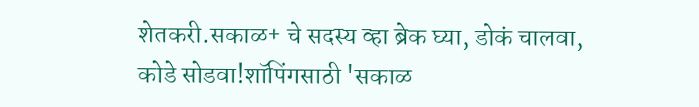शेतकरी.सकाळ+ चे सदस्य व्हा ब्रेक घ्या, डोकं चालवा, कोडे सोडवा!शॉपिंगसाठी 'सकाळ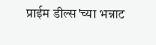प्राईम डील्स'च्या भन्नाट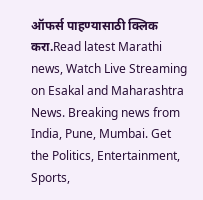ऑफर्स पाहण्यासाठी क्लिक करा.Read latest Marathi news, Watch Live Streaming on Esakal and Maharashtra News. Breaking news from India, Pune, Mumbai. Get the Politics, Entertainment, Sports,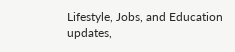Lifestyle, Jobs, and Education updates,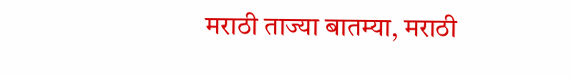मराठी ताज्या बातम्या, मराठी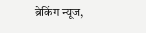ब्रेकिंग न्यूज,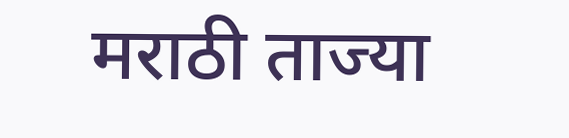मराठी ताज्या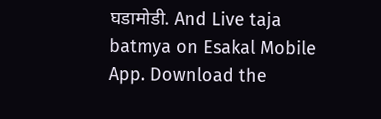घडामोडी. And Live taja batmya on Esakal Mobile App. Download the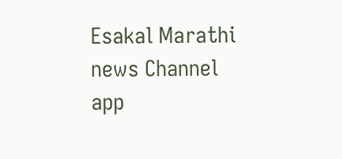Esakal Marathi news Channel app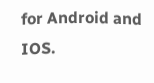for Android and IOS.